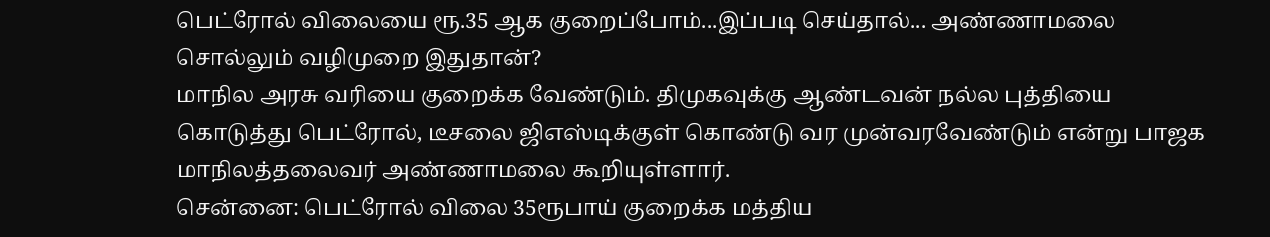பெட்ரோல் விலையை ரூ.35 ஆக குறைப்போம்...இப்படி செய்தால்... அண்ணாமலை சொல்லும் வழிமுறை இதுதான்?
மாநில அரசு வரியை குறைக்க வேண்டும். திமுகவுக்கு ஆண்டவன் நல்ல புத்தியை கொடுத்து பெட்ரோல், டீசலை ஜிஎஸ்டிக்குள் கொண்டு வர முன்வரவேண்டும் என்று பாஜக மாநிலத்தலைவர் அண்ணாமலை கூறியுள்ளார்.
சென்னை: பெட்ரோல் விலை 35ரூபாய் குறைக்க மத்திய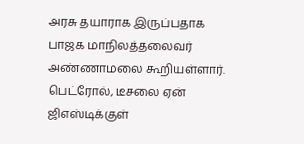அரசு தயாராக இருப்பதாக பாஜக மாநிலத்தலைவர் அண்ணாமலை கூறியள்ளார். பெட்ரோல், டீசலை ஏன் ஜிஎஸ்டிக்குள்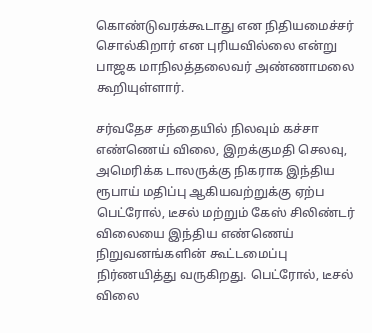கொண்டுவரக்கூடாது என நிதியமைச்சர் சொல்கிறார் என புரியவில்லை என்று பாஜக மாநிலத்தலைவர் அண்ணாமலை கூறியுள்ளார்.

சர்வதேச சந்தையில் நிலவும் கச்சா எண்ணெய் விலை, இறக்குமதி செலவு, அமெரிக்க டாலருக்கு நிகராக இந்திய ரூபாய் மதிப்பு ஆகியவற்றுக்கு ஏற்ப பெட்ரோல், டீசல் மற்றும் கேஸ் சிலிண்டர் விலையை இந்திய எண்ணெய் நிறுவனங்களின் கூட்டமைப்பு நிர்ணயித்து வருகிறது. பெட்ரோல், டீசல் விலை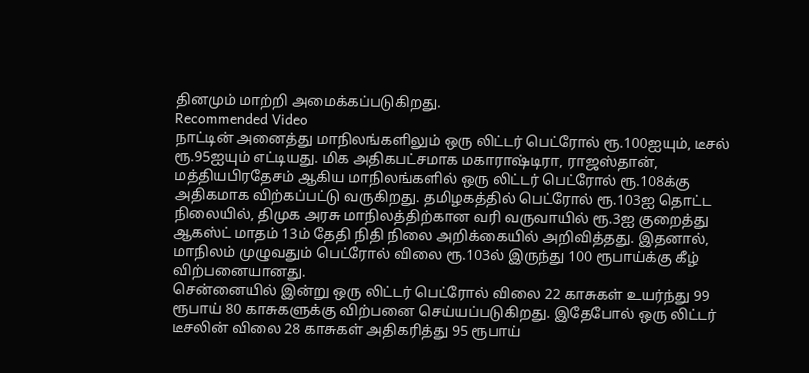தினமும் மாற்றி அமைக்கப்படுகிறது.
Recommended Video
நாட்டின் அனைத்து மாநிலங்களிலும் ஒரு லிட்டர் பெட்ரோல் ரூ.100ஐயும், டீசல் ரூ.95ஐயும் எட்டியது. மிக அதிகபட்சமாக மகாராஷ்டிரா, ராஜஸ்தான், மத்தியபிரதேசம் ஆகிய மாநிலங்களில் ஒரு லிட்டர் பெட்ரோல் ரூ.108க்கு அதிகமாக விற்கப்பட்டு வருகிறது. தமிழகத்தில் பெட்ரோல் ரூ.103ஐ தொட்ட நிலையில், திமுக அரசு மாநிலத்திற்கான வரி வருவாயில் ரூ.3ஐ குறைத்து ஆகஸ்ட் மாதம் 13ம் தேதி நிதி நிலை அறிக்கையில் அறிவித்தது. இதனால், மாநிலம் முழுவதும் பெட்ரோல் விலை ரூ.103ல் இருந்து 100 ரூபாய்க்கு கீழ் விற்பனையானது.
சென்னையில் இன்று ஒரு லிட்டர் பெட்ரோல் விலை 22 காசுகள் உயர்ந்து 99 ரூபாய் 80 காசுகளுக்கு விற்பனை செய்யப்படுகிறது. இதேபோல் ஒரு லிட்டர் டீசலின் விலை 28 காசுகள் அதிகரித்து 95 ரூபாய்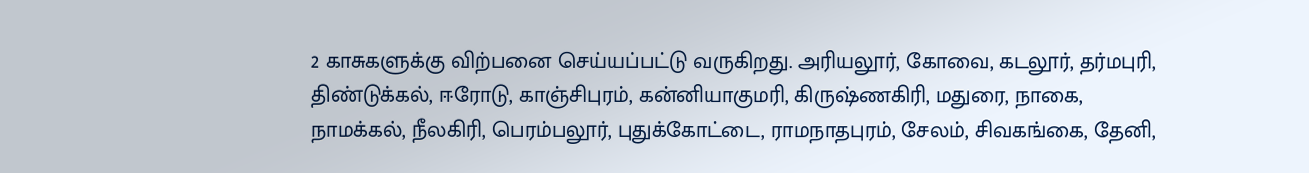2 காசுகளுக்கு விற்பனை செய்யப்பட்டு வருகிறது. அரியலூர், கோவை, கடலூர், தர்மபுரி, திண்டுக்கல், ஈரோடு, காஞ்சிபுரம், கன்னியாகுமரி, கிருஷ்ணகிரி, மதுரை, நாகை, நாமக்கல், நீலகிரி, பெரம்பலூர், புதுக்கோட்டை, ராமநாதபுரம், சேலம், சிவகங்கை, தேனி,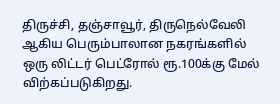திருச்சி, தஞ்சாவூர், திருநெல்வேலி ஆகிய பெரும்பாலான நகரங்களில் ஒரு லிட்டர் பெட்ரோல் ரூ.100க்கு மேல் விற்கப்படுகிறது.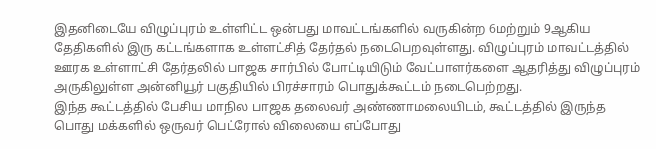இதனிடையே விழுப்புரம் உள்ளிட்ட ஒன்பது மாவட்டங்களில் வருகின்ற 6மற்றும் 9ஆகிய தேதிகளில் இரு கட்டங்களாக உள்ளட்சித் தேர்தல் நடைபெறவுள்ளது. விழுப்புரம் மாவட்டத்தில் ஊரக உள்ளாட்சி தேர்தலில் பாஜக சார்பில் போட்டியிடும் வேட்பாளர்களை ஆதரித்து விழுப்புரம் அருகிலுள்ள அன்னியூர் பகுதியில் பிரச்சாரம் பொதுக்கூட்டம் நடைபெற்றது.
இந்த கூட்டத்தில் பேசிய மாநில பாஜக தலைவர் அண்ணாமலையிடம், கூட்டத்தில் இருந்த பொது மக்களில் ஒருவர் பெட்ரோல் விலையை எப்போது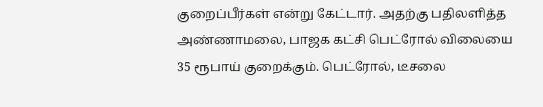குறைப்பீர்கள் என்று கேட்டார். அதற்கு பதிலளித்த அண்ணாமலை, பாஜக கட்சி பெட்ரோல் விலையை 35 ரூபாய் குறைக்கும். பெட்ரோல், டீசலை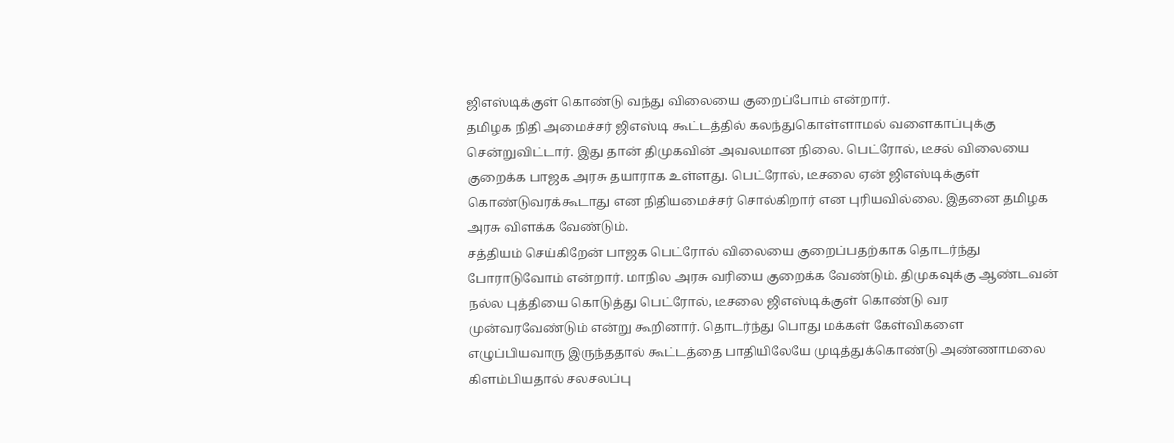ஜிஎஸ்டிக்குள் கொண்டு வந்து விலையை குறைப்போம் என்றார்.
தமிழக நிதி அமைச்சர் ஜிஎஸ்டி கூட்டத்தில் கலந்துகொள்ளாமல் வளைகாப்புக்கு சென்றுவிட்டார். இது தான் திமுகவின் அவலமான நிலை. பெட்ரோல், டீசல் விலையை குறைக்க பாஜக அரசு தயாராக உள்ளது. பெட்ரோல், டீசலை ஏன் ஜிஎஸ்டிக்குள் கொண்டுவரக்கூடாது என நிதியமைச்சர் சொல்கிறார் என புரியவில்லை. இதனை தமிழக அரசு விளக்க வேண்டும்.
சத்தியம் செய்கிறேன் பாஜக பெட்ரோல் விலையை குறைப்பதற்காக தொடர்ந்து போராடுவோம் என்றார். மாநில அரசு வரியை குறைக்க வேண்டும். திமுகவுக்கு ஆண்டவன் நல்ல புத்தியை கொடுத்து பெட்ரோல், டீசலை ஜிஎஸ்டிக்குள் கொண்டு வர முன்வரவேண்டும் என்று கூறினார். தொடர்ந்து பொது மக்கள் கேள்விகளை எழுப்பியவாரு இருந்ததால் கூட்டத்தை பாதியிலேயே முடித்துக்கொண்டு அண்ணாமலை கிளம்பியதால் சலசலப்பு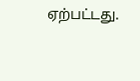ஏற்பட்டது.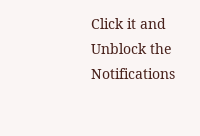Click it and Unblock the Notifications